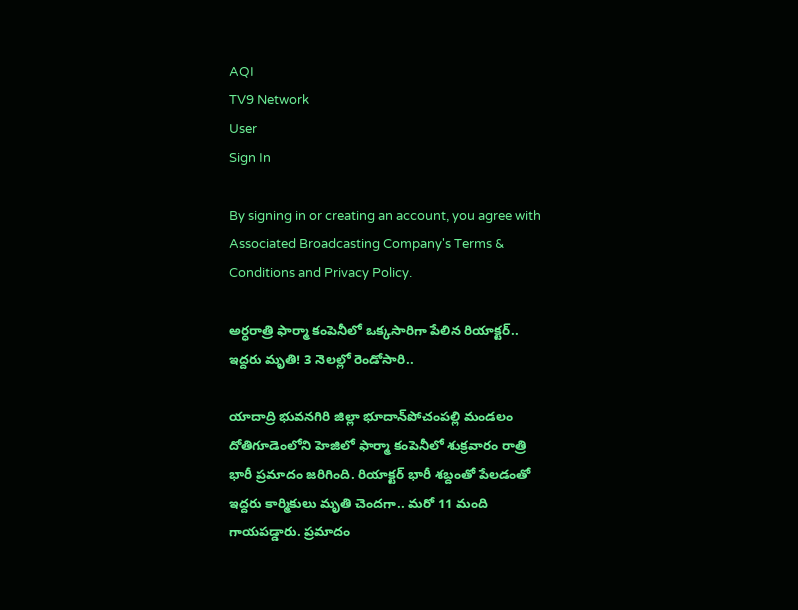AQI
TV9 Network
User
Sign In

By signing in or creating an account, you agree with Associated Broadcasting Company's Terms & Conditions and Privacy Policy.

అర్ధరాత్రి ఫార్మా కంపెనీలో ఒక్కసారిగా పేలిన రియాక్టర్.. ఇద్దరు మృతి! 3 నెలల్లో రెండోసారి..

యాదాద్రి భువనగిరి జిల్లా భూదాన్‌పోచంపల్లి మండలం దోతిగూడెంలోని హెజిలో ఫార్మా కంపెనీలో శుక్రవారం రాత్రి భారీ ప్రమాదం జరిగింది. రియాక్టర్ భారీ శబ్దంతో పేలడంతో ఇద్దరు కార్మికులు మృతి చెందగా.. మరో 11 మంది గాయపడ్డారు. ప్రమాదం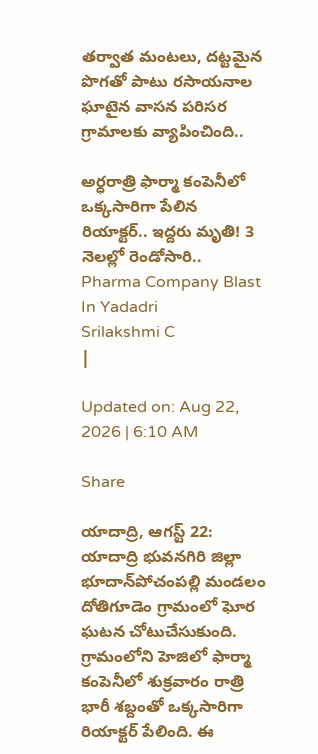తర్వాత మంటలు, దట్టమైన పొగతో పాటు రసాయనాల ఘాటైన వాసన పరిసర గ్రామాలకు వ్యాపించింది..

అర్ధరాత్రి ఫార్మా కంపెనీలో ఒక్కసారిగా పేలిన రియాక్టర్.. ఇద్దరు మృతి! 3 నెలల్లో రెండోసారి..
Pharma Company Blast In Yadadri
Srilakshmi C
|

Updated on: Aug 22, 2026 | 6:10 AM

Share

యాదాద్రి, ఆగస్ట్‌ 22: యాదాద్రి భువనగిరి జిల్లా భూదాన్‌పోచంపల్లి మండలం దోతిగూడెం గ్రామంలో ఘోర ఘటన చోటుచేసుకుంది. గ్రామంలోని హెజిలో ఫార్మా కంపెనీలో శుక్రవారం రాత్రి భారీ శబ్దంతో ఒక్కసారిగా రియాక్టర్ పేలింది. ఈ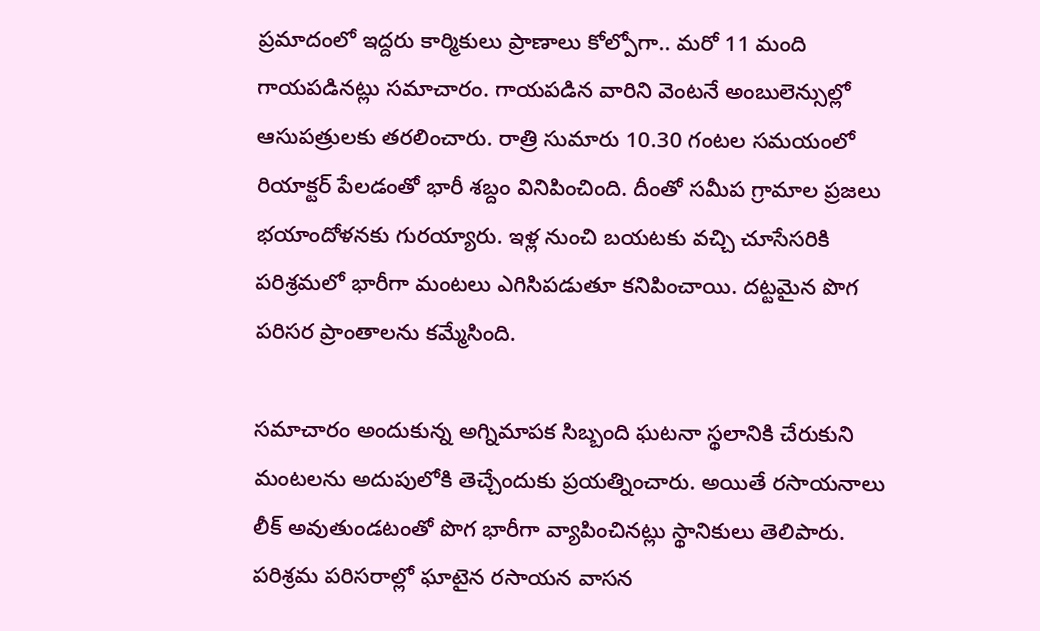ప్రమాదంలో ఇద్దరు కార్మికులు ప్రాణాలు కోల్పోగా.. మరో 11 మంది గాయపడినట్లు సమాచారం. గాయపడిన వారిని వెంటనే అంబులెన్సుల్లో ఆసుపత్రులకు తరలించారు. రాత్రి సుమారు 10.30 గంటల సమయంలో రియాక్టర్ పేలడంతో భారీ శబ్దం వినిపించింది. దీంతో సమీప గ్రామాల ప్రజలు భయాందోళనకు గురయ్యారు. ఇళ్ల నుంచి బయటకు వచ్చి చూసేసరికి పరిశ్రమలో భారీగా మంటలు ఎగిసిపడుతూ కనిపించాయి. దట్టమైన పొగ పరిసర ప్రాంతాలను కమ్మేసింది.

సమాచారం అందుకున్న అగ్నిమాపక సిబ్బంది ఘటనా స్థలానికి చేరుకుని మంటలను అదుపులోకి తెచ్చేందుకు ప్రయత్నించారు. అయితే రసాయనాలు లీక్ అవుతుండటంతో పొగ భారీగా వ్యాపించినట్లు స్థానికులు తెలిపారు. పరిశ్రమ పరిసరాల్లో ఘాటైన రసాయన వాసన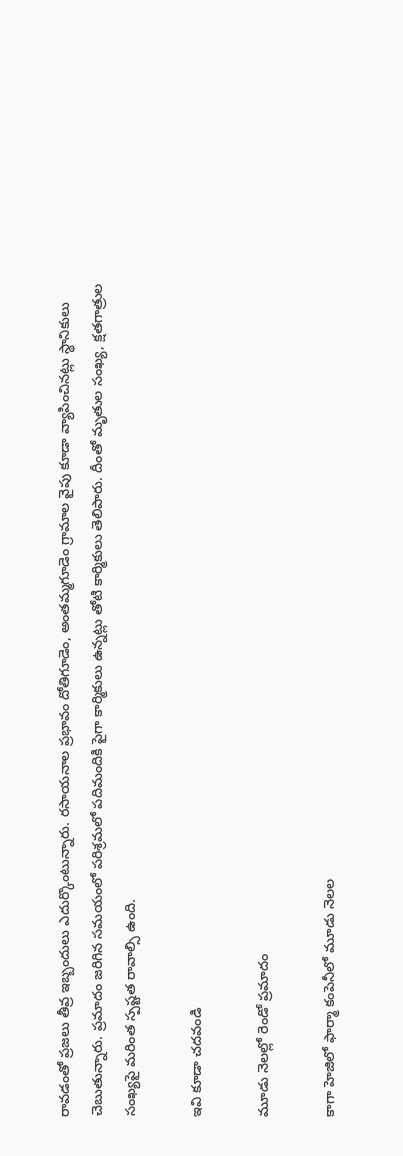రావడంతో ప్రజలు తీవ్ర ఇబ్బందులు ఎదుర్కొంటున్నారు. రసాయనాల ప్రభావం దోతిగూడెం, అంతమ్మగూడెం గ్రామాల వైపు కూడా వ్యాపించినట్లు స్థానికులు చెబుతున్నారు. ప్రమాదం జరిగిన సమయంలో పరిశ్రమలో పదిమందికి పైగా కార్మికులు ఉన్నట్లు తోటి కార్మికులు తెలిపారు. దీంతో మృతుల సంఖ్య, క్షతగాత్రుల సంఖ్యపై మరింత స్పష్టత రావాల్సి ఉంది.

ఇవి కూడా చదవండి

మూడు నెలల్లో రెండో ప్రమాదం

కాగా హెజిలో ఫార్మా కంపెనీలో మూడు నెలల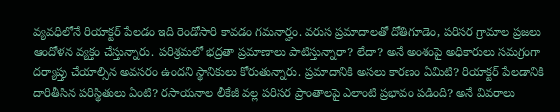వ్యవధిలోనే రియాక్టర్ పేలడం ఇది రెండోసారి కావడం గమనార్హం. వరుస ప్రమాదాలతో దోతిగూడెం, పరిసర గ్రామాల ప్రజలు ఆందోళన వ్యక్తం చేస్తున్నారు. పరిశ్రమలో భద్రతా ప్రమాణాలు పాటిస్తున్నారా? లేదా? అనే అంశంపై అధికారులు సమగ్రంగా దర్యాప్తు చేయాల్సిన అవసరం ఉందని స్థానికులు కోరుతున్నారు. ప్రమాదానికి అసలు కారణం ఏమిటి? రియాక్టర్ పేలడానికి దారితీసిన పరిస్థితులు ఏంటి? రసాయనాల లీకేజీ వల్ల పరిసర ప్రాంతాలపై ఎలాంటి ప్రభావం పడింది? అనే వివరాలు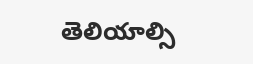తెలియాల్సి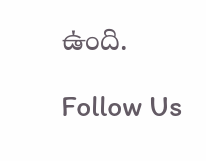ఉంది.

Follow Us